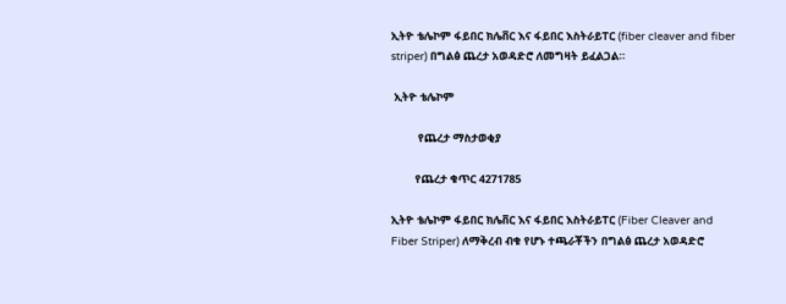ኢትዮ ቴሌኮም ፋይበር ክሌቨር እና ፋይበር እስትራይፐር (fiber cleaver and fiber striper) በግልፅ ጨረታ አወዳድሮ ለመግዛት ይፈልጋል።

 ኢትዮ ቴሌኮም

         የጨረታ ማስታወቂያ

        የጨረታ ቁጥር 4271785

ኢትዮ ቴሌኮም ፋይበር ክሌቨር እና ፋይበር እስትራይፐር (Fiber Cleaver and Fiber Striper) ለማቅረብ ብቁ የሆኑ ተጫራቾችን በግልፅ ጨረታ አወዳድሮ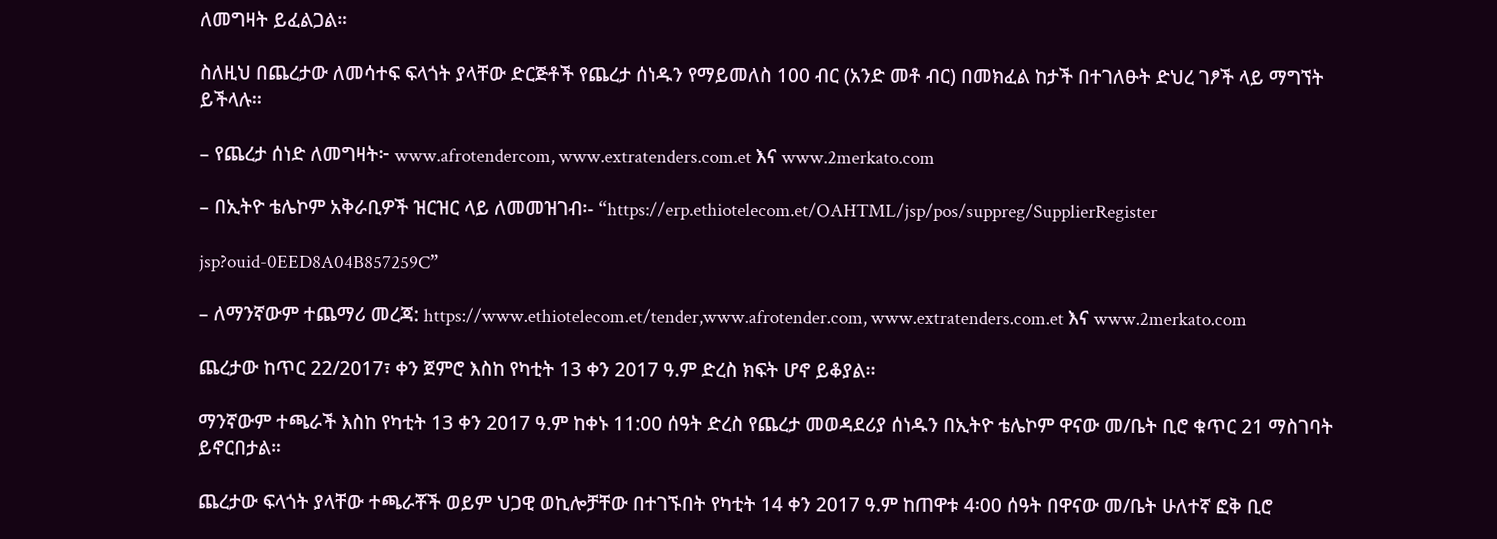ለመግዛት ይፈልጋል።

ስለዚህ በጨረታው ለመሳተፍ ፍላጎት ያላቸው ድርጅቶች የጨረታ ሰነዱን የማይመለስ 100 ብር (አንድ መቶ ብር) በመክፈል ከታች በተገለፁት ድህረ ገፆች ላይ ማግኘት ይችላሉ፡፡

– የጨረታ ሰነድ ለመግዛት፦ www.afrotendercom, www.extratenders.com.et እና www.2merkato.com

– በኢትዮ ቴሌኮም አቅራቢዎች ዝርዝር ላይ ለመመዝገብ፡- “https://erp.ethiotelecom.et/OAHTML/jsp/pos/suppreg/SupplierRegister

jsp?ouid-0EED8A04B857259C”

– ለማንኛውም ተጨማሪ መረጃ: https://www.ethiotelecom.et/tender,www.afrotender.com, www.extratenders.com.et እና www.2merkato.com

ጨረታው ከጥር 22/2017፣ ቀን ጀምሮ እስከ የካቲት 13 ቀን 2017 ዓ.ም ድረስ ክፍት ሆኖ ይቆያል፡፡

ማንኛውም ተጫራች እስከ የካቲት 13 ቀን 2017 ዓ.ም ከቀኑ 11:00 ሰዓት ድረስ የጨረታ መወዳደሪያ ሰነዱን በኢትዮ ቴሌኮም ዋናው መ/ቤት ቢሮ ቁጥር 21 ማስገባት ይኖርበታል።

ጨረታው ፍላጎት ያላቸው ተጫራቾች ወይም ህጋዊ ወኪሎቻቸው በተገኙበት የካቲት 14 ቀን 2017 ዓ.ም ከጠዋቱ 4፡00 ሰዓት በዋናው መ/ቤት ሁለተኛ ፎቅ ቢሮ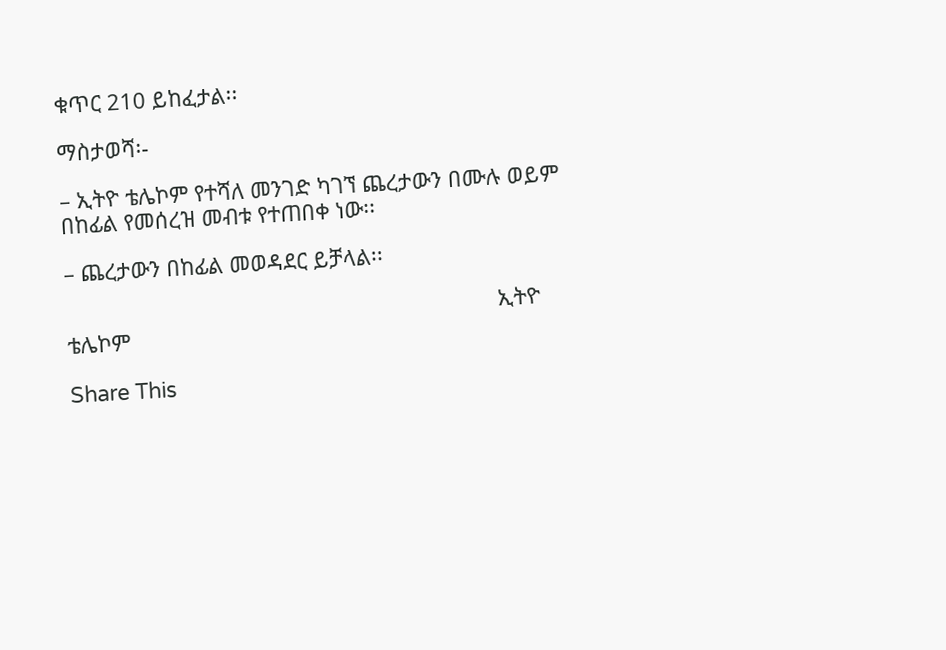ቁጥር 210 ይከፈታል፡፡

ማስታወሻ፡-

– ኢትዮ ቴሌኮም የተሻለ መንገድ ካገኘ ጨረታውን በሙሉ ወይም በከፊል የመሰረዝ መብቱ የተጠበቀ ነው፡፡

– ጨረታውን በከፊል መወዳደር ይቻላል፡፡

                                                                        ኢትዮ ቴሌኮም

Share This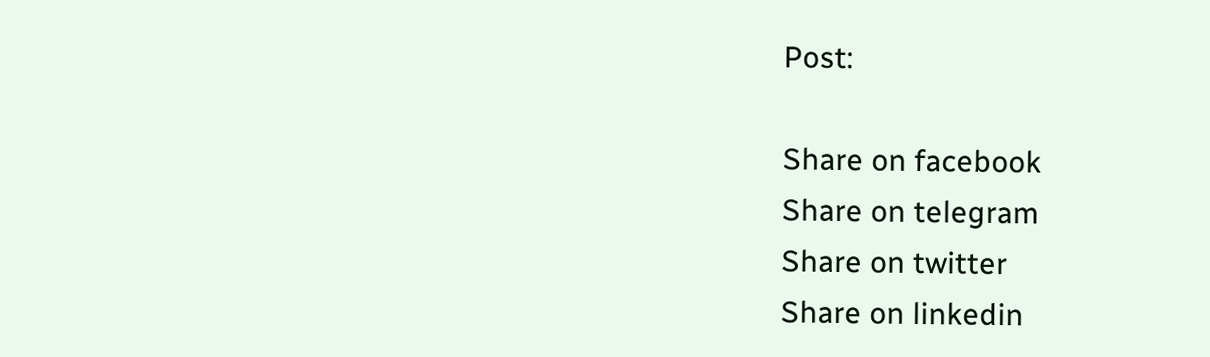Post:

Share on facebook
Share on telegram
Share on twitter
Share on linkedin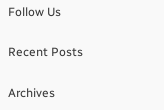Follow Us

Recent Posts

Archives